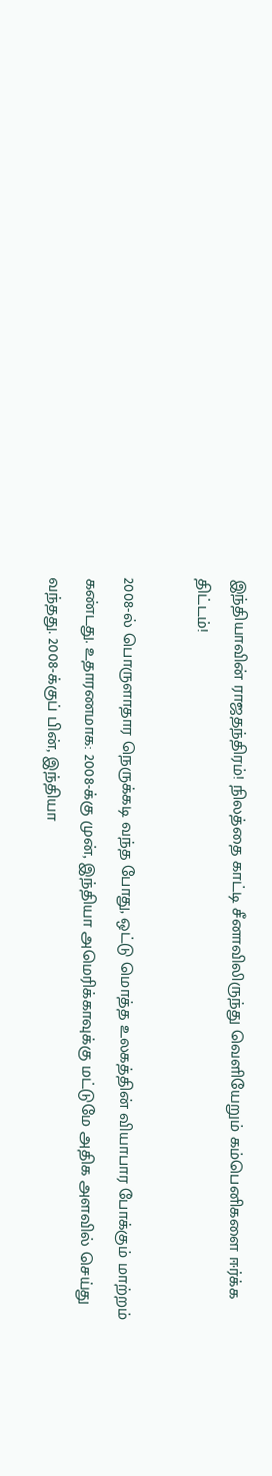இந்தியாவின் ராஜதந்திரம்! நிலத்தை காட்டி சீனாவிலிருந்து வெளியேறும் கம்பெனிகளை ஈர்க்க திட்டம்!

2008-ல் பொருளாதார நெருக்கடி வந்த போது, ஒட்டு மொத்த உலகத்தின் வியாபார போக்கும் மாற்றம் கண்டது. உதாரணமாக: 2008-க்கு முன், இந்தியா அமெரிக்காவுக்கு மட்டுமே அதிக அளவில் செய்து வந்தது. 2008-க்குப் பின், இந்தியா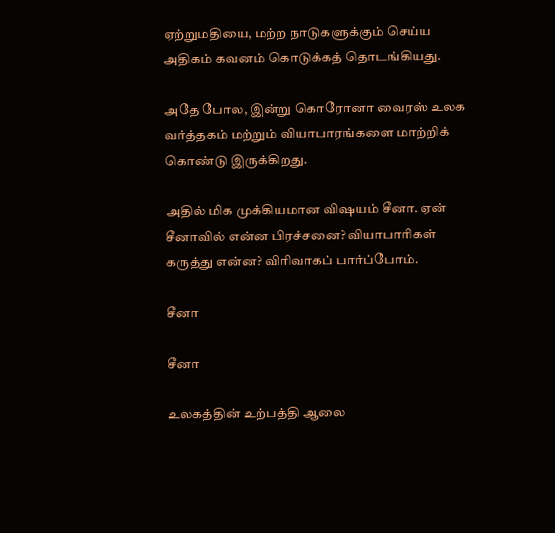ஏற்றுமதியை, மற்ற நாடுகளுக்கும் செய்ய அதிகம் கவனம் கொடுக்கத் தொடங்கியது.

அதே போல, இன்று கொரோனா வைரஸ் உலக வர்த்தகம் மற்றும் வியாபாரங்களை மாற்றிக் கொண்டு இருக்கிறது.

அதில் மிக முக்கியமான விஷயம் சீனா. ஏன் சீனாவில் என்ன பிரச்சனை? வியாபாரிகள் கருத்து என்ன? விரிவாகப் பார்ப்போம்.

சீனா

சீனா

உலகத்தின் உற்பத்தி ஆலை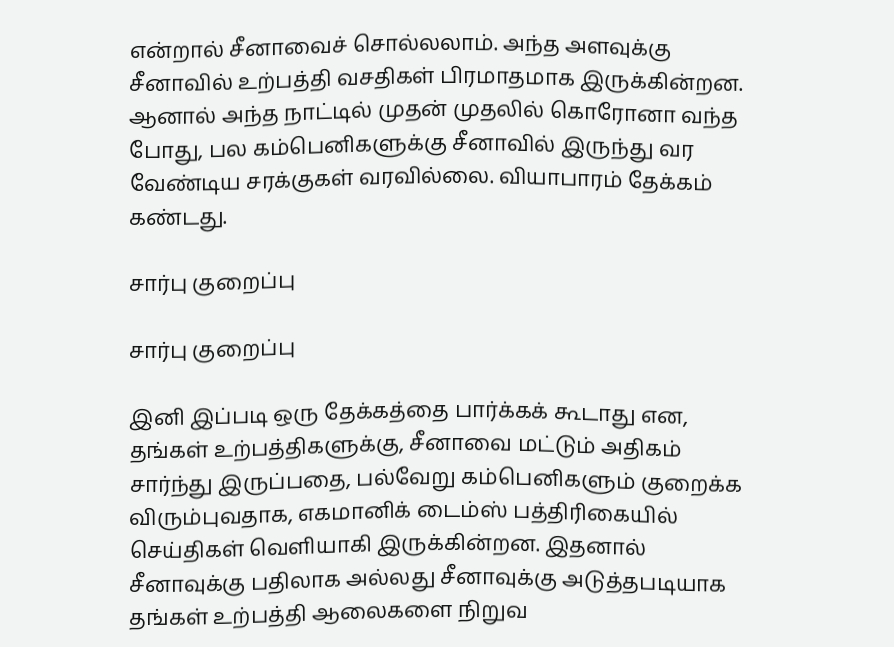என்றால் சீனாவைச் சொல்லலாம். அந்த அளவுக்கு சீனாவில் உற்பத்தி வசதிகள் பிரமாதமாக இருக்கின்றன. ஆனால் அந்த நாட்டில் முதன் முதலில் கொரோனா வந்த போது, பல கம்பெனிகளுக்கு சீனாவில் இருந்து வர வேண்டிய சரக்குகள் வரவில்லை. வியாபாரம் தேக்கம் கண்டது.

சார்பு குறைப்பு

சார்பு குறைப்பு

இனி இப்படி ஒரு தேக்கத்தை பார்க்கக் கூடாது என, தங்கள் உற்பத்திகளுக்கு, சீனாவை மட்டும் அதிகம் சார்ந்து இருப்பதை, பல்வேறு கம்பெனிகளும் குறைக்க விரும்புவதாக, எகமானிக் டைம்ஸ் பத்திரிகையில் செய்திகள் வெளியாகி இருக்கின்றன. இதனால் சீனாவுக்கு பதிலாக அல்லது சீனாவுக்கு அடுத்தபடியாக தங்கள் உற்பத்தி ஆலைகளை நிறுவ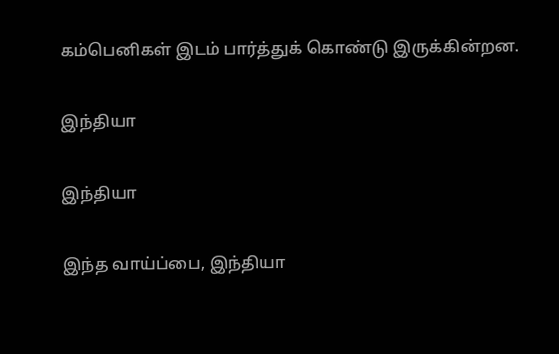கம்பெனிகள் இடம் பார்த்துக் கொண்டு இருக்கின்றன.

இந்தியா

இந்தியா

இந்த வாய்ப்பை, இந்தியா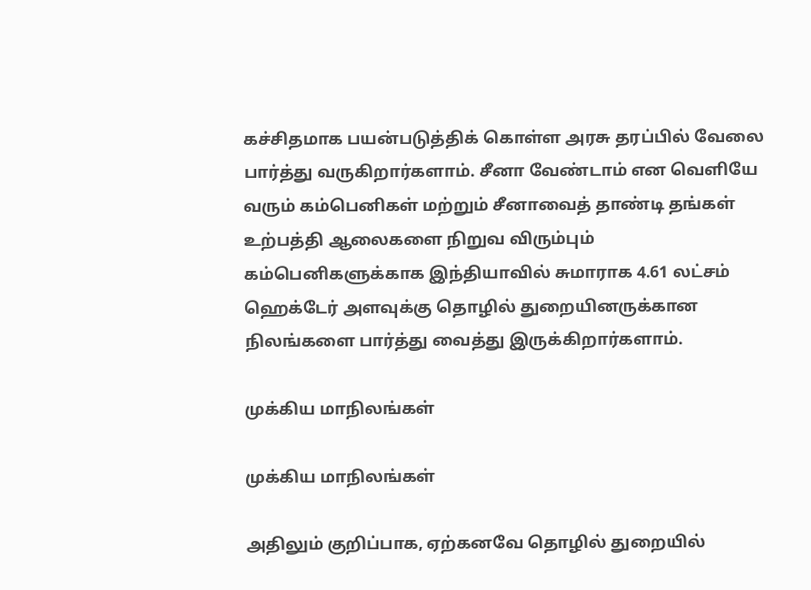கச்சிதமாக பயன்படுத்திக் கொள்ள அரசு தரப்பில் வேலை பார்த்து வருகிறார்களாம். சீனா வேண்டாம் என வெளியே வரும் கம்பெனிகள் மற்றும் சீனாவைத் தாண்டி தங்கள் உற்பத்தி ஆலைகளை நிறுவ விரும்பும் கம்பெனிகளுக்காக இந்தியாவில் சுமாராக 4.61 லட்சம் ஹெக்டேர் அளவுக்கு தொழில் துறையினருக்கான நிலங்களை பார்த்து வைத்து இருக்கிறார்களாம்.

முக்கிய மாநிலங்கள்

முக்கிய மாநிலங்கள்

அதிலும் குறிப்பாக, ஏற்கனவே தொழில் துறையில்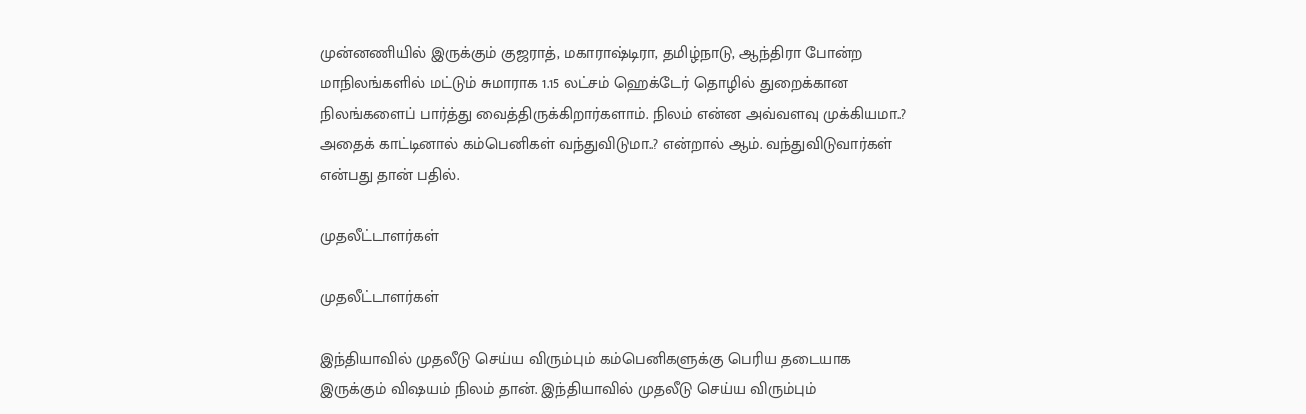முன்னணியில் இருக்கும் குஜராத், மகாராஷ்டிரா, தமிழ்நாடு, ஆந்திரா போன்ற மாநிலங்களில் மட்டும் சுமாராக 1.15 லட்சம் ஹெக்டேர் தொழில் துறைக்கான நிலங்களைப் பார்த்து வைத்திருக்கிறார்களாம். நிலம் என்ன அவ்வளவு முக்கியமா..? அதைக் காட்டினால் கம்பெனிகள் வந்துவிடுமா..? என்றால் ஆம். வந்துவிடுவார்கள் என்பது தான் பதில்.

முதலீட்டாளர்கள்

முதலீட்டாளர்கள்

இந்தியாவில் முதலீடு செய்ய விரும்பும் கம்பெனிகளுக்கு பெரிய தடையாக இருக்கும் விஷயம் நிலம் தான். இந்தியாவில் முதலீடு செய்ய விரும்பும்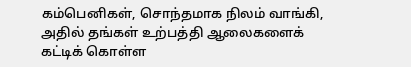கம்பெனிகள், சொந்தமாக நிலம் வாங்கி, அதில் தங்கள் உற்பத்தி ஆலைகளைக் கட்டிக் கொள்ள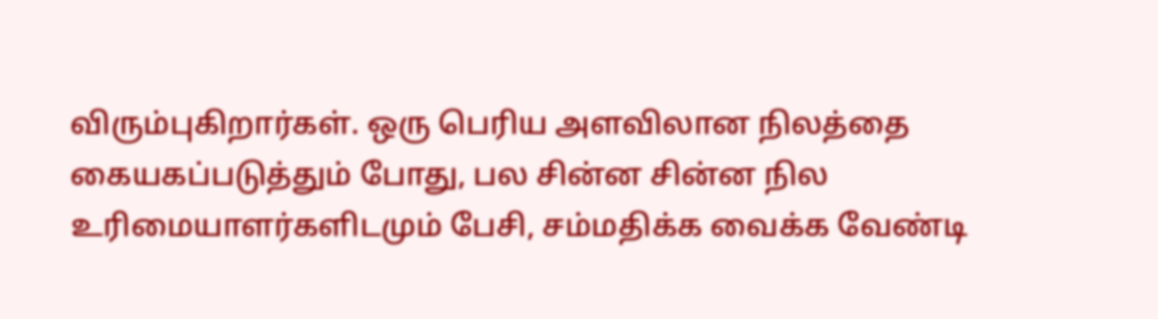விரும்புகிறார்கள். ஒரு பெரிய அளவிலான நிலத்தை கையகப்படுத்தும் போது, பல சின்ன சின்ன நில உரிமையாளர்களிடமும் பேசி, சம்மதிக்க வைக்க வேண்டி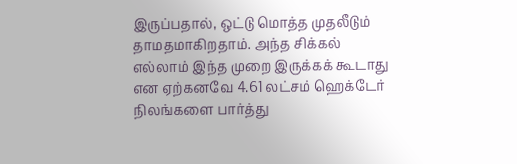இருப்பதால், ஒட்டு மொத்த முதலீடும் தாமதமாகிறதாம். அந்த சிக்கல் எல்லாம் இந்த முறை இருக்கக் கூடாது என ஏற்கனவே 4.61 லட்சம் ஹெக்டேர் நிலங்களை பார்த்து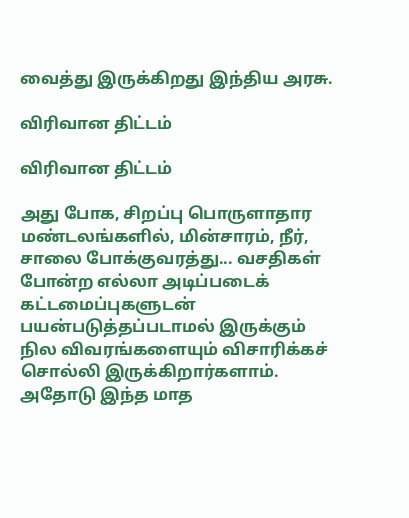வைத்து இருக்கிறது இந்திய அரசு.

விரிவான திட்டம்

விரிவான திட்டம்

அது போக, சிறப்பு பொருளாதார மண்டலங்களில், மின்சாரம், நீர், சாலை போக்குவரத்து... வசதிகள் போன்ற எல்லா அடிப்படைக் கட்டமைப்புகளுடன் பயன்படுத்தப்படாமல் இருக்கும் நில விவரங்களையும் விசாரிக்கச் சொல்லி இருக்கிறார்களாம். அதோடு இந்த மாத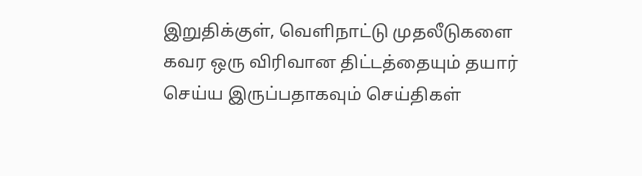இறுதிக்குள், வெளிநாட்டு முதலீடுகளை கவர ஒரு விரிவான திட்டத்தையும் தயார் செய்ய இருப்பதாகவும் செய்திகள்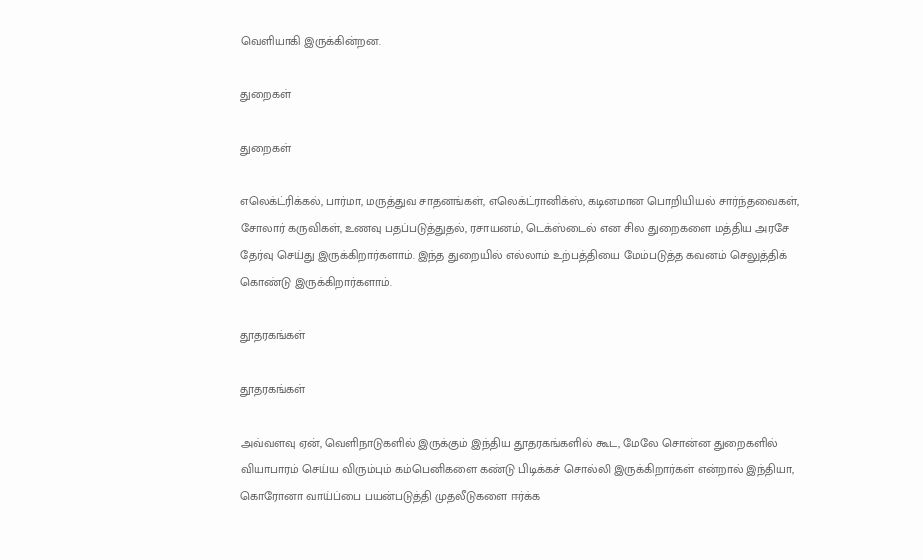வெளியாகி இருக்கின்றன.

துறைகள்

துறைகள்

எலெக்ட்ரிக்கல், பார்மா, மருத்துவ சாதனங்கள், எலெக்ட்ரானிக்ஸ், கடினமான பொறியியல் சார்ந்தவைகள், சோலார் கருவிகள், உணவு பதப்படுத்துதல், ரசாயனம், டெக்ஸ்டைல் என சில துறைகளை மத்திய அரசே தேர்வு செய்து இருக்கிறார்களாம். இந்த துறையில் எல்லாம் உற்பத்தியை மேம்படுத்த கவனம் செலுத்திக் கொண்டு இருக்கிறார்களாம்.

தூதரகங்கள்

தூதரகங்கள்

அவ்வளவு ஏன், வெளிநாடுகளில் இருக்கும் இந்திய தூதரகங்களில் கூட, மேலே சொன்ன துறைகளில் வியாபாரம் செய்ய விரும்பும் கம்பெனிகளை கண்டு பிடிக்கச் சொல்லி இருக்கிறார்கள் என்றால் இந்தியா, கொரோனா வாய்ப்பை பயன்படுத்தி முதலீடுகளை ஈர்க்க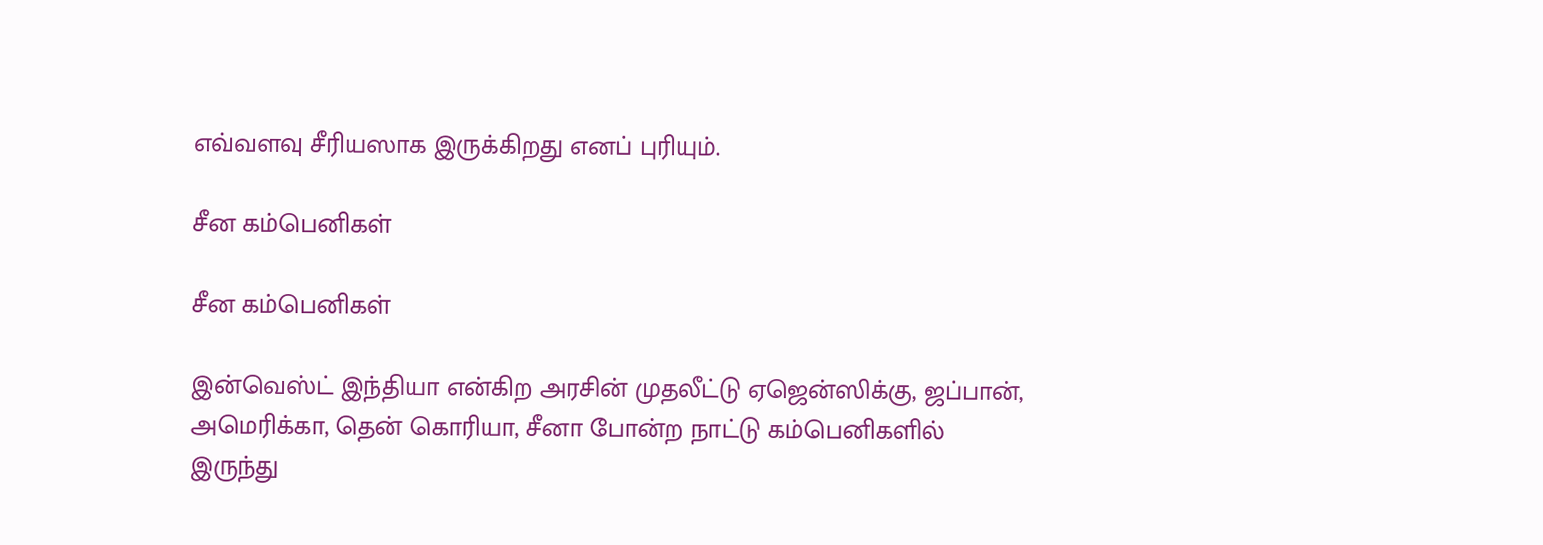எவ்வளவு சீரியஸாக இருக்கிறது எனப் புரியும்.

சீன கம்பெனிகள்

சீன கம்பெனிகள்

இன்வெஸ்ட் இந்தியா என்கிற அரசின் முதலீட்டு ஏஜென்ஸிக்கு, ஜப்பான், அமெரிக்கா, தென் கொரியா, சீனா போன்ற நாட்டு கம்பெனிகளில் இருந்து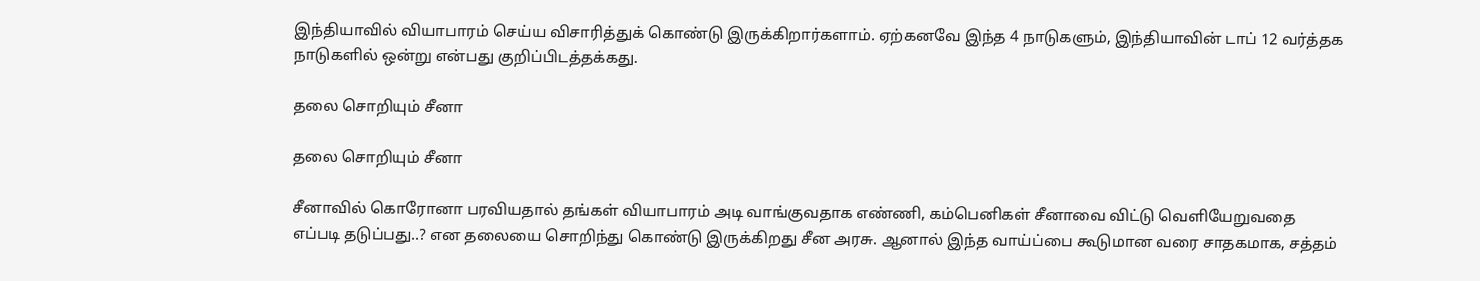இந்தியாவில் வியாபாரம் செய்ய விசாரித்துக் கொண்டு இருக்கிறார்களாம். ஏற்கனவே இந்த 4 நாடுகளும், இந்தியாவின் டாப் 12 வர்த்தக நாடுகளில் ஒன்று என்பது குறிப்பிடத்தக்கது.

தலை சொறியும் சீனா

தலை சொறியும் சீனா

சீனாவில் கொரோனா பரவியதால் தங்கள் வியாபாரம் அடி வாங்குவதாக எண்ணி, கம்பெனிகள் சீனாவை விட்டு வெளியேறுவதை எப்படி தடுப்பது..? என தலையை சொறிந்து கொண்டு இருக்கிறது சீன அரசு. ஆனால் இந்த வாய்ப்பை கூடுமான வரை சாதகமாக, சத்தம்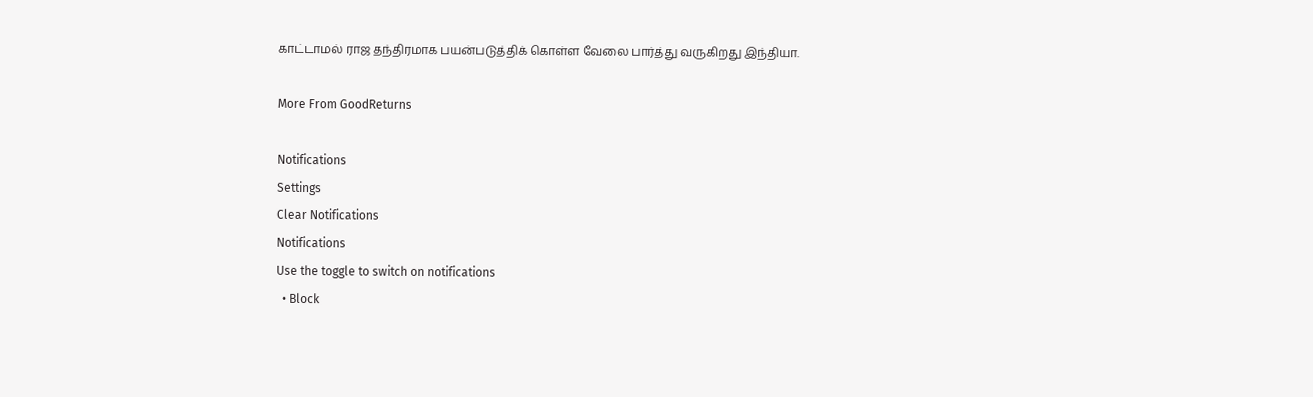காட்டாமல் ராஜ தந்திரமாக பயன்படுத்திக் கொள்ள வேலை பார்த்து வருகிறது இந்தியா.

More From GoodReturns

Notifications
Settings
Clear Notifications
Notifications
Use the toggle to switch on notifications
  • Block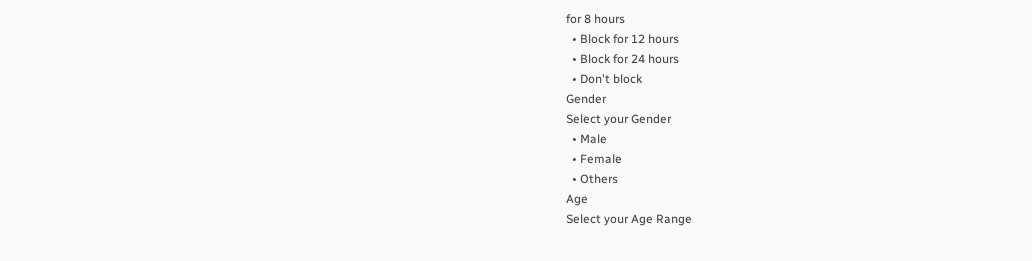for 8 hours
  • Block for 12 hours
  • Block for 24 hours
  • Don't block
Gender
Select your Gender
  • Male
  • Female
  • Others
Age
Select your Age Range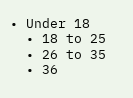• Under 18
  • 18 to 25
  • 26 to 35
  • 36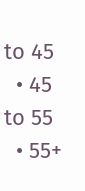to 45
  • 45 to 55
  • 55+